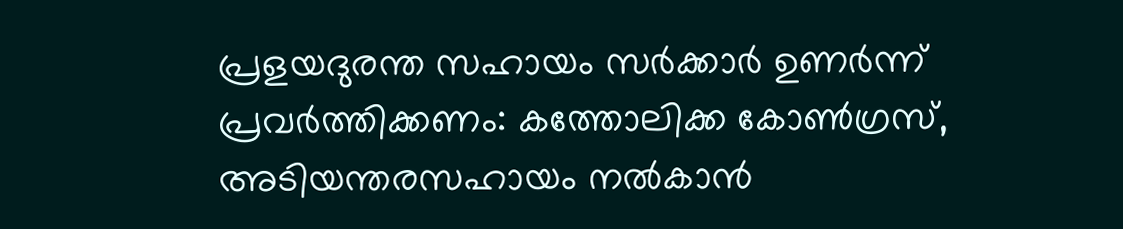പ്രളയദുരന്ത സഹായം സര്‍ക്കാര്‍ ഉണര്‍ന്ന് പ്രവര്‍ത്തിക്കണം: കത്തോലിക്ക കോണ്‍ഗ്രസ്, അടിയന്തരസഹായം നല്‍കാന്‍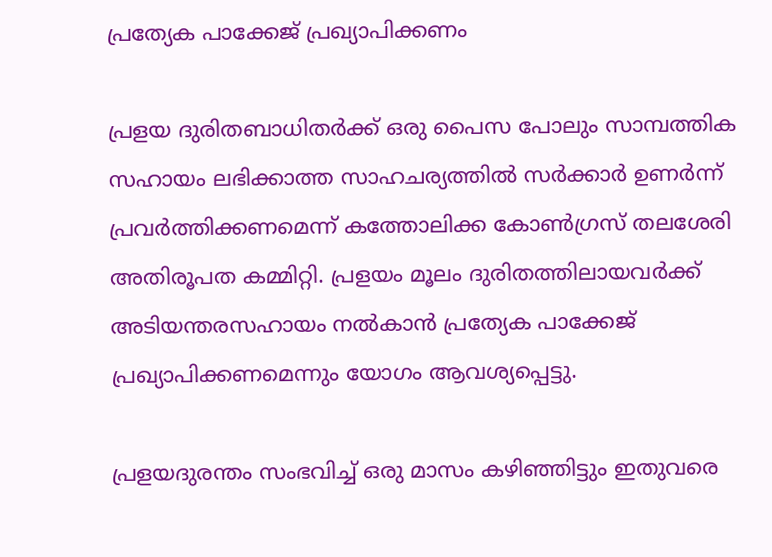പ്രത്യേക പാക്കേജ് പ്രഖ്യാപിക്കണം

പ്രളയ ദുരിതബാധിതര്‍ക്ക് ഒരു പൈസ പോലും സാമ്പത്തിക സഹായം ലഭിക്കാത്ത സാഹചര്യത്തില്‍ സര്‍ക്കാര്‍ ഉണര്‍ന്ന് പ്രവര്‍ത്തിക്കണമെന്ന് കത്തോലിക്ക കോണ്‍ഗ്രസ് തലശേരി അതിരൂപത കമ്മിറ്റി. പ്രളയം മൂലം ദുരിതത്തിലായവര്‍ക്ക് അടിയന്തരസഹായം നല്‍കാന്‍ പ്രത്യേക പാക്കേജ് പ്രഖ്യാപിക്കണമെന്നും യോഗം ആവശ്യപ്പെട്ടു.

പ്രളയദുരന്തം സംഭവിച്ച് ഒരു മാസം കഴിഞ്ഞിട്ടും ഇതുവരെ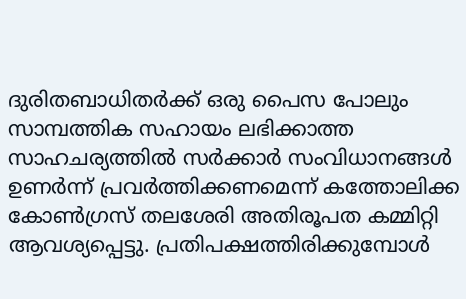ദുരിതബാധിതര്‍ക്ക് ഒരു പൈസ പോലും സാമ്പത്തിക സഹായം ലഭിക്കാത്ത സാഹചര്യത്തില്‍ സര്‍ക്കാര്‍ സംവിധാനങ്ങള്‍ ഉണര്‍ന്ന് പ്രവര്‍ത്തിക്കണമെന്ന് കത്തോലിക്ക കോണ്‍ഗ്രസ് തലശേരി അതിരൂപത കമ്മിറ്റി ആവശ്യപ്പെട്ടു. പ്രതിപക്ഷത്തിരിക്കുമ്പോള്‍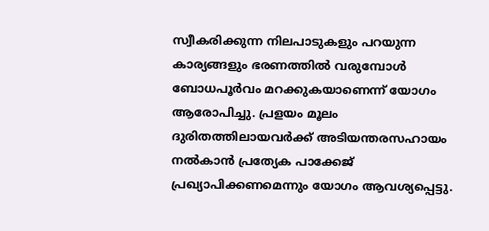സ്വീകരിക്കുന്ന നിലപാടുകളും പറയുന്ന കാര്യങ്ങളും ഭരണത്തില്‍ വരുമ്പോള്‍ ബോധപൂര്‍വം മറക്കുകയാണെന്ന് യോഗം ആരോപിച്ചു. പ്രളയം മൂലം ദുരിതത്തിലായവര്‍ക്ക് അടിയന്തരസഹായം നല്‍കാന്‍ പ്രത്യേക പാക്കേജ് പ്രഖ്യാപിക്കണമെന്നും യോഗം ആവശ്യപ്പെട്ടു.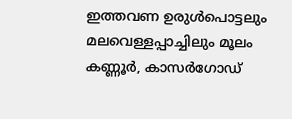ഇത്തവണ ഉരുള്‍പൊട്ടലും മലവെള്ളപ്പാച്ചിലും മൂലം കണ്ണൂര്‍, കാസര്‍ഗോഡ്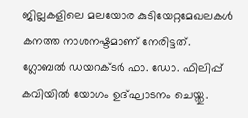ജില്ലകളിലെ മലയോര കുടിയേറ്റമേഖലകള്‍ കനത്ത നാശനഷ്ടമാണ് നേരിട്ടത്. ഗ്ലോബല്‍ ഡയറക്ടര്‍ ഫാ. ഡോ. ഫിലിപ്പ് കവിയില്‍ യോഗം ഉദ്ഘാടനം ചെയ്തു.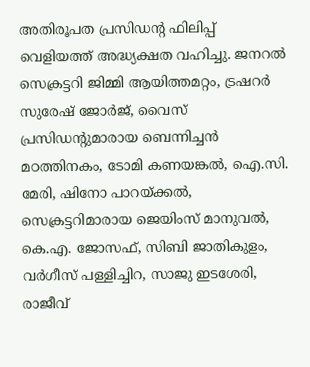അതിരൂപത പ്രസിഡന്റ ഫിലിപ്പ് വെളിയത്ത് അദ്ധ്യക്ഷത വഹിച്ചു. ജനറല്‍ സെക്രട്ടറി ജിമ്മി ആയിത്തമറ്റം, ട്രഷറര്‍ സുരേഷ് ജോര്‍ജ്, വൈസ് പ്രസിഡന്റുമാരായ ബെന്നിച്ചന്‍ മഠത്തിനകം, ടോമി കണയങ്കല്‍, ഐ.സി. മേരി, ഷിനോ പാറയ്ക്കല്‍, സെക്രട്ടറിമാരായ ജെയിംസ് മാനുവല്‍, കെ.എ. ജോസഫ്, സിബി ജാതികുളം, വര്‍ഗീസ് പള്ളിച്ചിറ, സാജു ഇടശേരി, രാജീവ്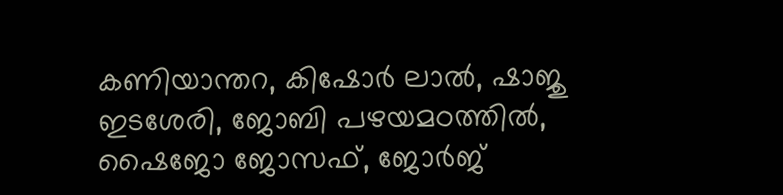കണിയാന്തറ, കിഷോര്‍ ലാല്‍, ഷാജു ഇടശേരി, ജോബി പഴയമഠത്തില്‍, ഷൈജോ ജോസഫ്, ജോര്‍ജ്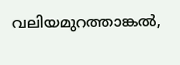വലിയമുറത്താങ്കല്‍,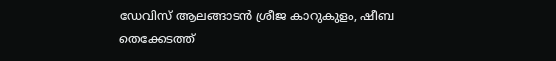ഡേവിസ് ആലങ്ങാടന്‍ ശ്രീജ കാറുകുളം, ഷീബ തെക്കേടത്ത്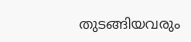തുടങ്ങിയവരും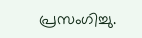പ്രസംഗിച്ചു.